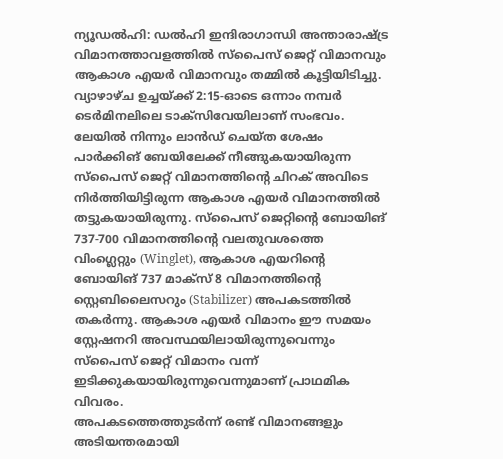ന്യൂഡൽഹി: ഡൽഹി ഇന്ദിരാഗാന്ധി അന്താരാഷ്ട്ര വിമാനത്താവളത്തിൽ സ്പൈസ് ജെറ്റ് വിമാനവും ആകാശ എയർ വിമാനവും തമ്മിൽ കൂട്ടിയിടിച്ചു. വ്യാഴാഴ്ച ഉച്ചയ്ക്ക് 2:15-ഓടെ ഒന്നാം നമ്പർ ടെർമിനലിലെ ടാക്സിവേയിലാണ് സംഭവം. ലേയിൽ നിന്നും ലാൻഡ് ചെയ്ത ശേഷം പാർക്കിങ് ബേയിലേക്ക് നീങ്ങുകയായിരുന്ന സ്പൈസ് ജെറ്റ് വിമാനത്തിന്റെ ചിറക് അവിടെ നിർത്തിയിട്ടിരുന്ന ആകാശ എയർ വിമാനത്തിൽ തട്ടുകയായിരുന്നു. സ്പൈസ് ജെറ്റിന്റെ ബോയിങ് 737-700 വിമാനത്തിന്റെ വലതുവശത്തെ വിംഗ്ലെറ്റും (Winglet), ആകാശ എയറിന്റെ ബോയിങ് 737 മാക്സ് 8 വിമാനത്തിന്റെ സ്റ്റെബിലൈസറും (Stabilizer) അപകടത്തിൽ തകർന്നു. ആകാശ എയർ വിമാനം ഈ സമയം സ്റ്റേഷനറി അവസ്ഥയിലായിരുന്നുവെന്നും സ്പൈസ് ജെറ്റ് വിമാനം വന്ന് ഇടിക്കുകയായിരുന്നുവെന്നുമാണ് പ്രാഥമിക വിവരം.
അപകടത്തെത്തുടർന്ന് രണ്ട് വിമാനങ്ങളും അടിയന്തരമായി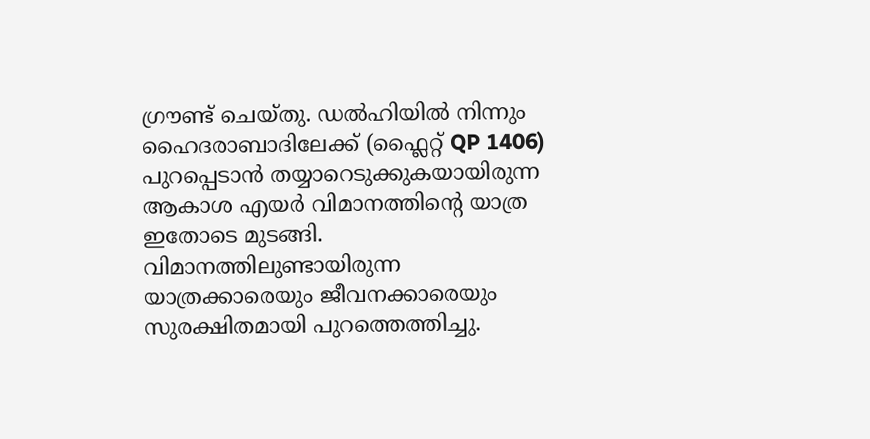ഗ്രൗണ്ട് ചെയ്തു. ഡൽഹിയിൽ നിന്നും ഹൈദരാബാദിലേക്ക് (ഫ്ലൈറ്റ് QP 1406) പുറപ്പെടാൻ തയ്യാറെടുക്കുകയായിരുന്ന ആകാശ എയർ വിമാനത്തിന്റെ യാത്ര ഇതോടെ മുടങ്ങി. വിമാനത്തിലുണ്ടായിരുന്ന യാത്രക്കാരെയും ജീവനക്കാരെയും സുരക്ഷിതമായി പുറത്തെത്തിച്ചു.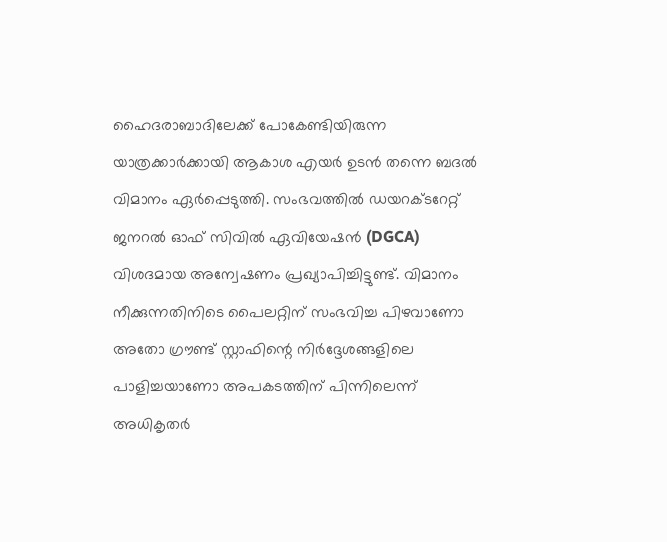ഹൈദരാബാദിലേക്ക് പോകേണ്ടിയിരുന്ന യാത്രക്കാർക്കായി ആകാശ എയർ ഉടൻ തന്നെ ബദൽ വിമാനം ഏർപ്പെടുത്തി. സംഭവത്തിൽ ഡയറക്ടറേറ്റ് ജനറൽ ഓഫ് സിവിൽ ഏവിയേഷൻ (DGCA) വിശദമായ അന്വേഷണം പ്രഖ്യാപിച്ചിട്ടുണ്ട്. വിമാനം നീക്കുന്നതിനിടെ പൈലറ്റിന് സംഭവിച്ച പിഴവാണോ അതോ ഗ്രൗണ്ട് സ്റ്റാഫിന്റെ നിർദ്ദേശങ്ങളിലെ പാളിച്ചയാണോ അപകടത്തിന് പിന്നിലെന്ന് അധികൃതർ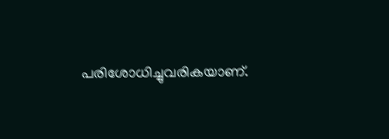പരിശോധിച്ചുവരികയാണ്.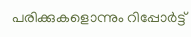പരിക്കുകളൊന്നും റിപ്പോർട്ട്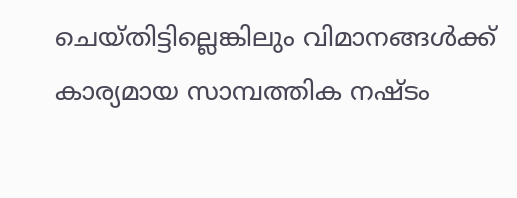ചെയ്തിട്ടില്ലെങ്കിലും വിമാനങ്ങൾക്ക് കാര്യമായ സാമ്പത്തിക നഷ്ടം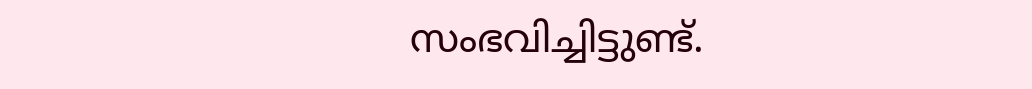സംഭവിച്ചിട്ടുണ്ട്.